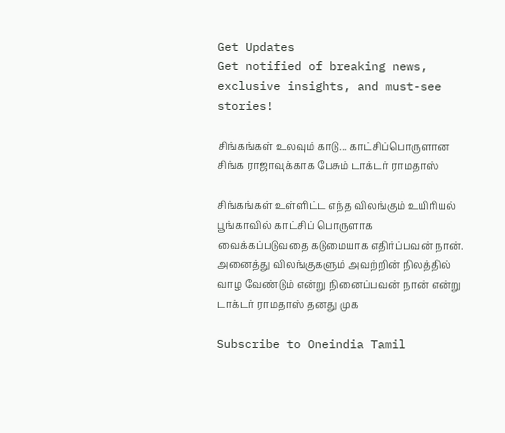Get Updates
Get notified of breaking news, exclusive insights, and must-see stories!

சிங்கங்கள் உலவும் காடு... காட்சிப்பொருளான சிங்க ராஜாவுக்காக பேசும் டாக்டர் ராமதாஸ்

சிங்கங்கள் உள்ளிட்ட எந்த விலங்கும் உயிரியல் பூங்காவில் காட்சிப் பொருளாக வைக்கப்படுவதை கடுமையாக எதிர்ப்பவன் நான். அனைத்து விலங்குகளும் அவற்றின் நிலத்தில் வாழ வேண்டும் என்று நினைப்பவன் நான் என்று டாக்டர் ராமதாஸ் தனது முக

Subscribe to Oneindia Tamil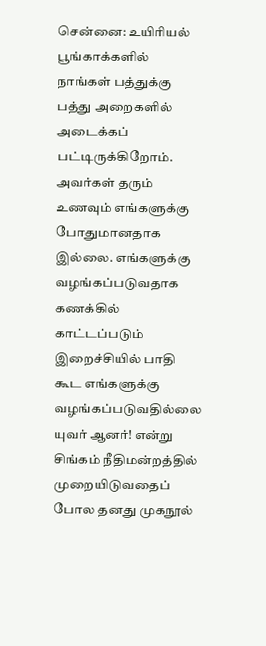சென்னை: உயிரியல் பூங்காக்களில் நாங்கள் பத்துக்கு பத்து அறைகளில் அடைக்கப் பட்டிருக்கிறோம். அவர்கள் தரும் உணவும் எங்களுக்கு போதுமானதாக இல்லை. எங்களுக்கு வழங்கப்படுவதாக கணக்கில் காட்டப்படும் இறைச்சியில் பாதி கூட எங்களுக்கு வழங்கப்படுவதில்லை யுவர் ஆனர்! என்று சிங்கம் நீதிமன்றத்தில் முறையிடுவதைப் போல தனது முகநூல்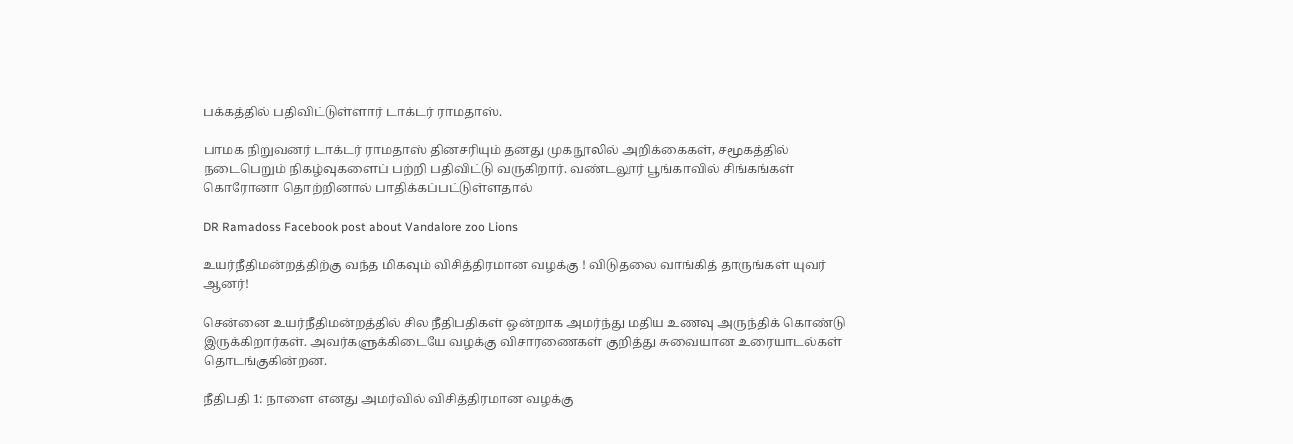பக்கத்தில் பதிவிட்டுள்ளார் டாக்டர் ராமதாஸ்.

பாமக நிறுவனர் டாக்டர் ராமதாஸ் தினசரியும் தனது முகநூலில் அறிக்கைகள், சமூகத்தில் நடைபெறும் நிகழ்வுகளைப் பற்றி பதிவிட்டு வருகிறார். வண்டலூர் பூங்காவில் சிங்கங்கள் கொரோனா தொற்றினால் பாதிக்கப்பட்டுள்ளதால்

DR Ramadoss Facebook post about Vandalore zoo Lions

உயர்நீதிமன்றத்திற்கு வந்த மிகவும் விசித்திரமான வழக்கு ! விடுதலை வாங்கித் தாருங்கள் யுவர் ஆனர்!

சென்னை உயர்நீதிமன்றத்தில் சில நீதிபதிகள் ஒன்றாக அமர்ந்து மதிய உணவு அருந்திக் கொண்டு இருக்கிறார்கள். அவர்களுக்கிடையே வழக்கு விசாரணைகள் குறித்து சுவையான உரையாடல்கள் தொடங்குகின்றன.

நீதிபதி 1: நாளை எனது அமர்வில் விசித்திரமான வழக்கு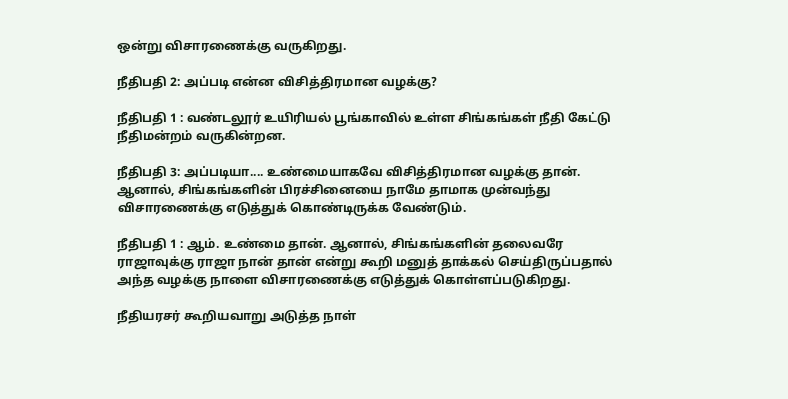ஒன்று விசாரணைக்கு வருகிறது.

நீதிபதி 2: அப்படி என்ன விசித்திரமான வழக்கு?

நீதிபதி 1 : வண்டலூர் உயிரியல் பூங்காவில் உள்ள சிங்கங்கள் நீதி கேட்டு நீதிமன்றம் வருகின்றன.

நீதிபதி 3: அப்படியா.... உண்மையாகவே விசித்திரமான வழக்கு தான். ஆனால், சிங்கங்களின் பிரச்சினையை நாமே தாமாக முன்வந்து விசாரணைக்கு எடுத்துக் கொண்டிருக்க வேண்டும்.

நீதிபதி 1 : ஆம். உண்மை தான். ஆனால், சிங்கங்களின் தலைவரே ராஜாவுக்கு ராஜா நான் தான் என்று கூறி மனுத் தாக்கல் செய்திருப்பதால் அந்த வழக்கு நாளை விசாரணைக்கு எடுத்துக் கொள்ளப்படுகிறது.

நீதியரசர் கூறியவாறு அடுத்த நாள்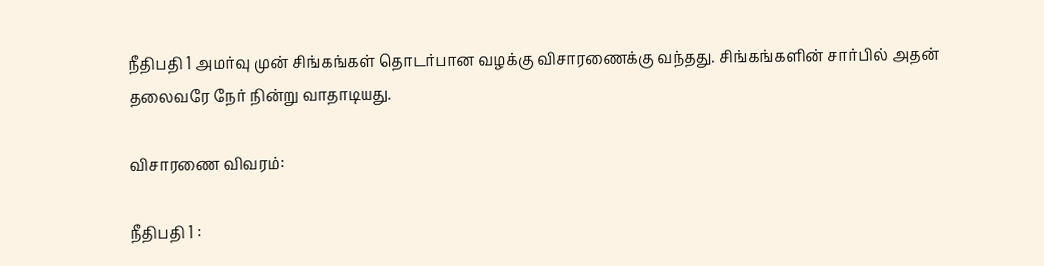நீதிபதி 1 அமர்வு முன் சிங்கங்கள் தொடர்பான வழக்கு விசாரணைக்கு வந்தது. சிங்கங்களின் சார்பில் அதன் தலைவரே நேர் நின்று வாதாடியது.

விசாரணை விவரம்:

நீதிபதி 1 :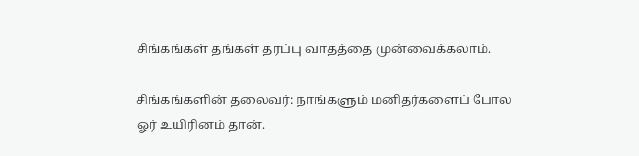சிங்கங்கள் தங்கள் தரப்பு வாதத்தை முன்வைக்கலாம்.

சிங்கங்களின் தலைவர்: நாங்களும் மனிதர்களைப் போல ஓர் உயிரினம் தான்.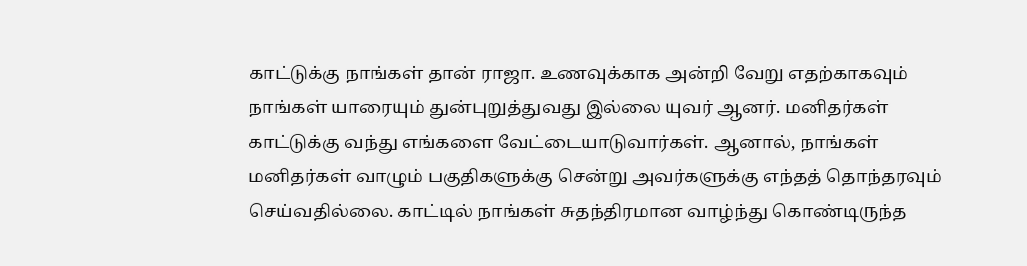காட்டுக்கு நாங்கள் தான் ராஜா. உணவுக்காக அன்றி வேறு எதற்காகவும் நாங்கள் யாரையும் துன்புறுத்துவது இல்லை யுவர் ஆனர். மனிதர்கள் காட்டுக்கு வந்து எங்களை வேட்டையாடுவார்கள். ஆனால், நாங்கள் மனிதர்கள் வாழும் பகுதிகளுக்கு சென்று அவர்களுக்கு எந்தத் தொந்தரவும் செய்வதில்லை. காட்டில் நாங்கள் சுதந்திரமான வாழ்ந்து கொண்டிருந்த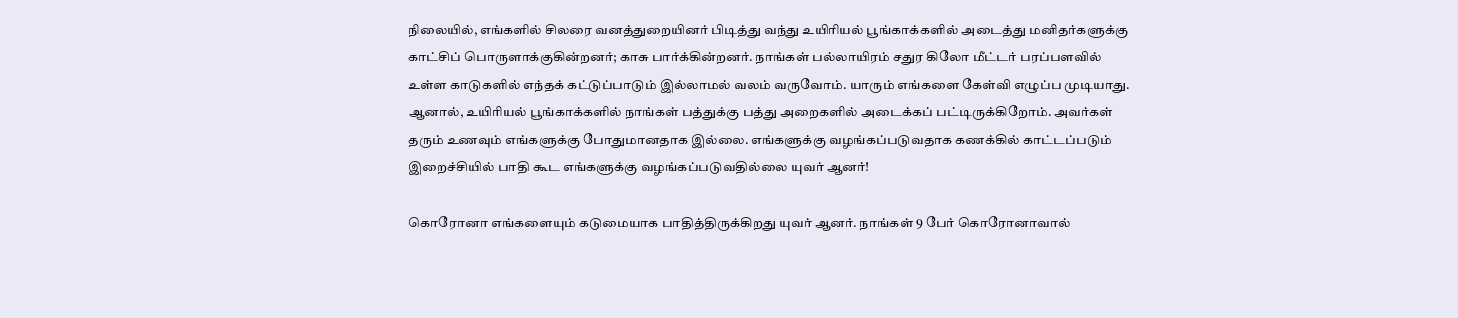நிலையில், எங்களில் சிலரை வனத்துறையினர் பிடித்து வந்து உயிரியல் பூங்காக்களில் அடைத்து மனிதர்களுக்கு காட்சிப் பொருளாக்குகின்றனர்; காசு பார்க்கின்றனர். நாங்கள் பல்லாயிரம் சதுர கிலோ மீட்டர் பரப்பளவில் உள்ள காடுகளில் எந்தக் கட்டுப்பாடும் இல்லாமல் வலம் வருவோம். யாரும் எங்களை கேள்வி எழுப்ப முடியாது. ஆனால், உயிரியல் பூங்காக்களில் நாங்கள் பத்துக்கு பத்து அறைகளில் அடைக்கப் பட்டிருக்கிறோம். அவர்கள் தரும் உணவும் எங்களுக்கு போதுமானதாக இல்லை. எங்களுக்கு வழங்கப்படுவதாக கணக்கில் காட்டப்படும் இறைச்சியில் பாதி கூட எங்களுக்கு வழங்கப்படுவதில்லை யுவர் ஆனர்!

கொரோனா எங்களையும் கடுமையாக பாதித்திருக்கிறது யுவர் ஆனர். நாங்கள் 9 பேர் கொரோனாவால்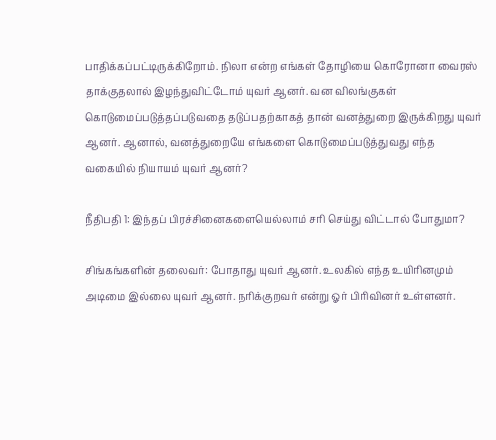பாதிக்கப்பட்டிருக்கிறோம். நிலா என்ற எங்கள் தோழியை கொரோனா வைரஸ் தாக்குதலால் இழந்துவிட்டோம் யுவர் ஆனர். வன விலங்குகள் கொடுமைப்படுத்தப்படுவதை தடுப்பதற்காகத் தான் வனத்துறை இருக்கிறது யுவர் ஆனர். ஆனால், வனத்துறையே எங்களை கொடுமைப்படுத்துவது எந்த வகையில் நியாயம் யுவர் ஆனர்?

நீதிபதி 1: இந்தப் பிரச்சினைகளையெல்லாம் சரி செய்து விட்டால் போதுமா?

சிங்கங்களின் தலைவர்: போதாது யுவர் ஆனர். உலகில் எந்த உயிரினமும் அடிமை இல்லை யுவர் ஆனர். நரிக்குறவர் என்று ஓர் பிரிவினர் உள்ளனர்.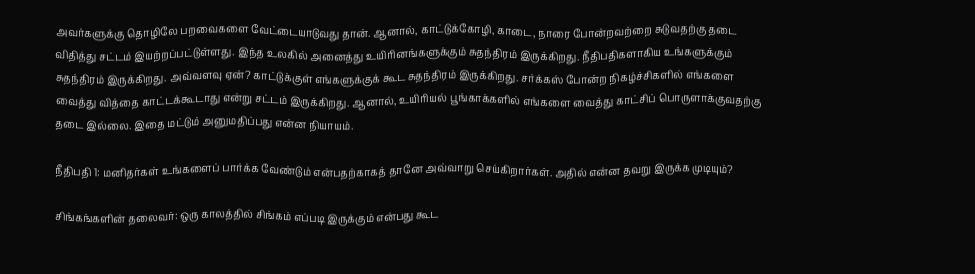அவர்களுக்கு தொழிலே பறவைகளை வேட்டையாடுவது தான். ஆனால், காட்டுக்கோழி, காடை, நாரை போன்றவற்றை சுடுவதற்கு தடை விதித்து சட்டம் இயற்றப்பட்டுள்ளது. இந்த உலகில் அனைத்து உயிரினங்களுக்கும் சுதந்திரம் இருக்கிறது. நீதிபதிகளாகிய உங்களுக்கும் சுதந்திரம் இருக்கிறது. அவ்வளவு ஏன்? காட்டுக்குள் எங்களுக்குக் கூட சுதந்திரம் இருக்கிறது. சர்க்கஸ் போன்ற நிகழ்ச்சிகளில் எங்களை வைத்து வித்தை காட்டக்கூடாது என்று சட்டம் இருக்கிறது. ஆனால், உயிரியல் பூங்காக்களில் எங்களை வைத்து காட்சிப் பொருளாக்குவதற்கு தடை இல்லை. இதை மட்டும் அனுமதிப்பது என்ன நியாயம்.

நீதிபதி 1: மனிதர்கள் உங்களைப் பார்க்க வேண்டும் என்பதற்காகத் தானே அவ்வாறு செய்கிறார்கள். அதில் என்ன தவறு இருக்க முடியும்?

சிங்கங்களின் தலைவர்: ஒரு காலத்தில் சிங்கம் எப்படி இருக்கும் என்பது கூட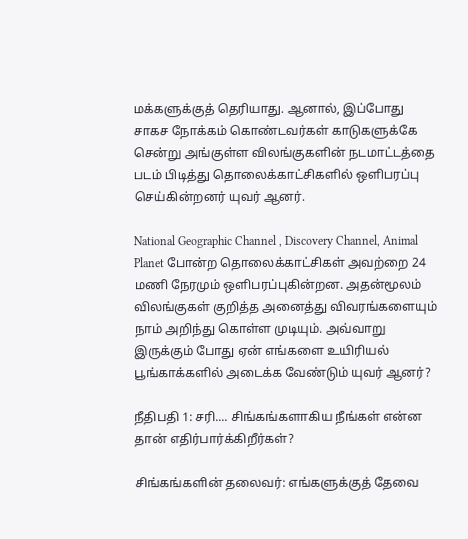மக்களுக்குத் தெரியாது. ஆனால், இப்போது சாகச நோக்கம் கொண்டவர்கள் காடுகளுக்கே சென்று அங்குள்ள விலங்குகளின் நடமாட்டத்தை படம் பிடித்து தொலைக்காட்சிகளில் ஒளிபரப்பு செய்கின்றனர் யுவர் ஆனர்.

National Geographic Channel , Discovery Channel, Animal Planet போன்ற தொலைக்காட்சிகள் அவற்றை 24 மணி நேரமும் ஒளிபரப்புகின்றன. அதன்மூலம் விலங்குகள் குறித்த அனைத்து விவரங்களையும் நாம் அறிந்து கொள்ள முடியும். அவ்வாறு இருக்கும் போது ஏன் எங்களை உயிரியல் பூங்காக்களில் அடைக்க வேண்டும் யுவர் ஆனர்?

நீதிபதி 1: சரி.... சிங்கங்களாகிய நீங்கள் என்ன தான் எதிர்பார்க்கிறீர்கள்?

சிங்கங்களின் தலைவர்: எங்களுக்குத் தேவை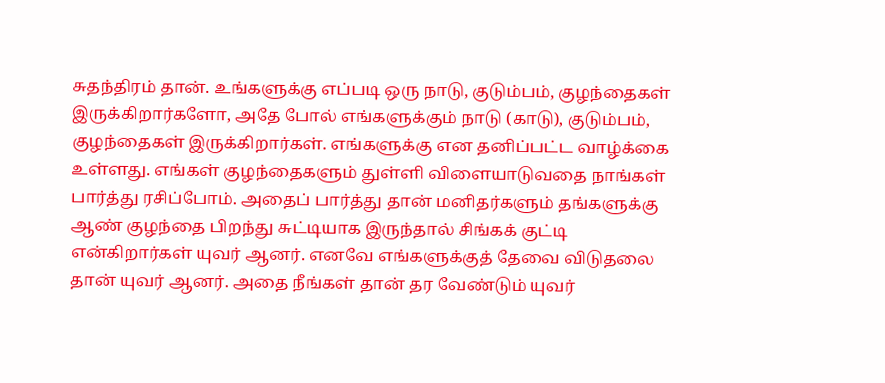சுதந்திரம் தான். உங்களுக்கு எப்படி ஒரு நாடு, குடும்பம், குழந்தைகள் இருக்கிறார்களோ, அதே போல் எங்களுக்கும் நாடு (காடு), குடும்பம், குழந்தைகள் இருக்கிறார்கள். எங்களுக்கு என தனிப்பட்ட வாழ்க்கை உள்ளது. எங்கள் குழந்தைகளும் துள்ளி விளையாடுவதை நாங்கள் பார்த்து ரசிப்போம். அதைப் பார்த்து தான் மனிதர்களும் தங்களுக்கு ஆண் குழந்தை பிறந்து சுட்டியாக இருந்தால் சிங்கக் குட்டி என்கிறார்கள் யுவர் ஆனர். எனவே எங்களுக்குத் தேவை விடுதலை தான் யுவர் ஆனர். அதை நீங்கள் தான் தர வேண்டும் யுவர்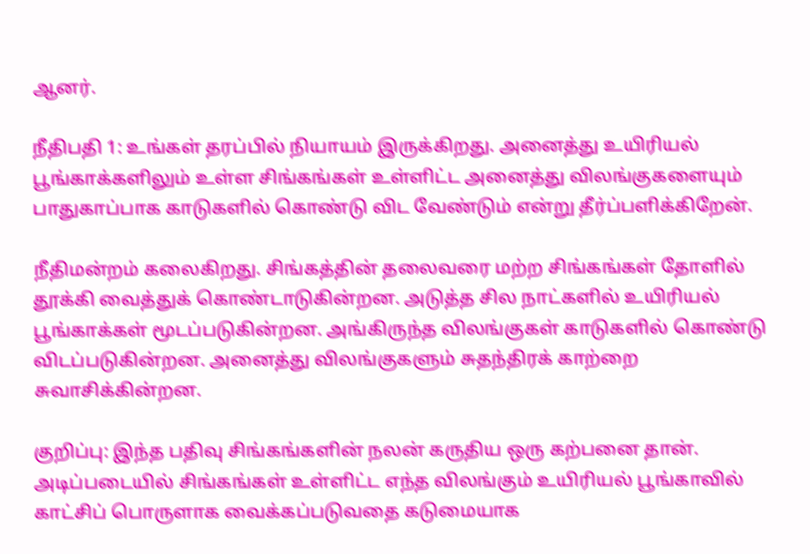ஆனர்.

நீதிபதி 1: உங்கள் தரப்பில் நியாயம் இருக்கிறது. அனைத்து உயிரியல் பூங்காக்களிலும் உள்ள சிங்கங்கள் உள்ளிட்ட அனைத்து விலங்குகளையும் பாதுகாப்பாக காடுகளில் கொண்டு விட வேண்டும் என்று தீர்ப்பளிக்கிறேன்.

நீதிமன்றம் கலைகிறது. சிங்கத்தின் தலைவரை மற்ற சிங்கங்கள் தோளில் தூக்கி வைத்துக் கொண்டாடுகின்றன. அடுத்த சில நாட்களில் உயிரியல் பூங்காக்கள் மூடப்படுகின்றன. அங்கிருந்த விலங்குகள் காடுகளில் கொண்டு விடப்படுகின்றன. அனைத்து விலங்குகளும் சுதந்திரக் காற்றை சுவாசிக்கின்றன.

குறிப்பு: இந்த பதிவு சிங்கங்களின் நலன் கருதிய ஒரு கற்பனை தான். அடிப்படையில் சிங்கங்கள் உள்ளிட்ட எந்த விலங்கும் உயிரியல் பூங்காவில் காட்சிப் பொருளாக வைக்கப்படுவதை கடுமையாக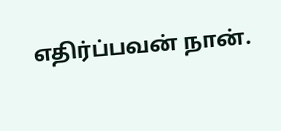எதிர்ப்பவன் நான்.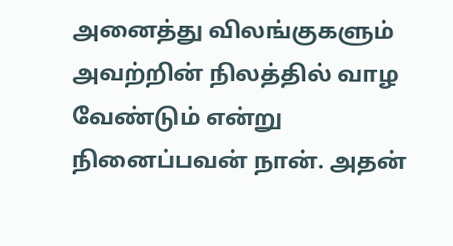அனைத்து விலங்குகளும் அவற்றின் நிலத்தில் வாழ வேண்டும் என்று நினைப்பவன் நான். அதன்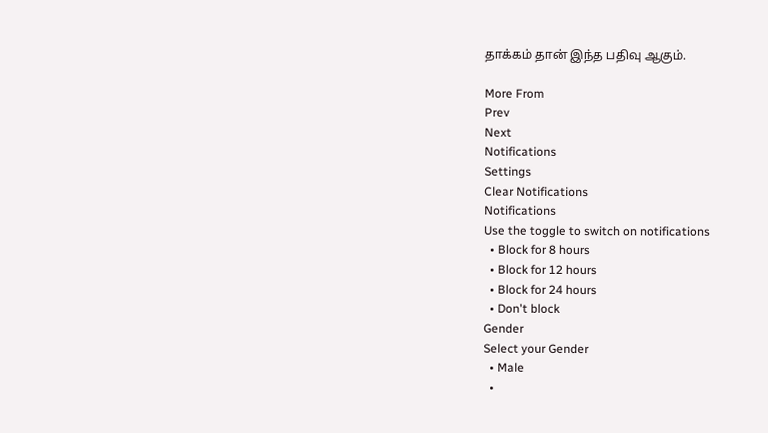தாக்கம் தான் இந்த பதிவு ஆகும்.

More From
Prev
Next
Notifications
Settings
Clear Notifications
Notifications
Use the toggle to switch on notifications
  • Block for 8 hours
  • Block for 12 hours
  • Block for 24 hours
  • Don't block
Gender
Select your Gender
  • Male
  •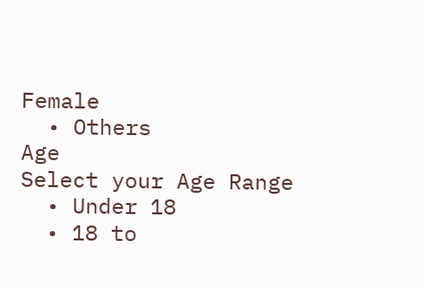Female
  • Others
Age
Select your Age Range
  • Under 18
  • 18 to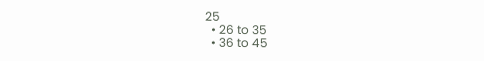25
  • 26 to 35
  • 36 to 45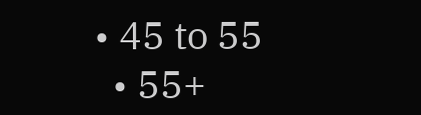• 45 to 55
  • 55+